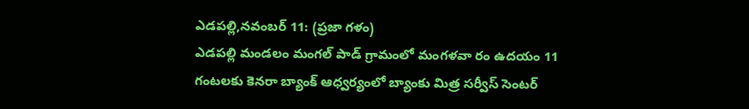ఎడపల్లి,నవంబర్ 11: (ప్రజా గళం)
ఎడపల్లి మండలం మంగల్ పాడ్ గ్రామంలో మంగళవా రం ఉదయం 11 గంటలకు కెనరా బ్యాంక్ ఆధ్వర్యంలో బ్యాంకు మిత్ర సర్వీస్ సెంటర్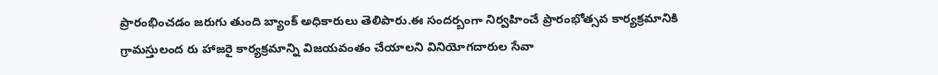ప్రారంభించడం జరుగు తుంది బ్యాంక్ అధికారులు తెలిపారు.ఈ సందర్బంగా నిర్వహించే ప్రారంభోత్సవ కార్యక్రమానికి గ్రామస్తులంద రు హాజరై కార్యక్రమాన్ని విజయవంతం చేయాలని వినియోగదారుల సేవా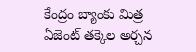కేంద్రం బ్యాంకు మిత్ర ఏజెంట్ తక్కెల అర్చన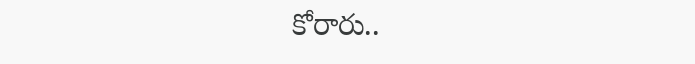కోరారు..